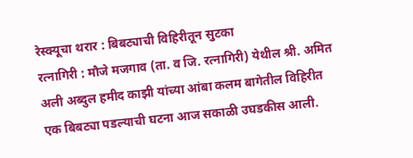रेस्क्यूचा थरार : बिबट्याची विहिरीतून सुटका
रत्नागिरी : मौजे मजगाव (ता. व जि. रत्नागिरी) येथील श्री. अमित अली अब्दुल हमीद काझी यांच्या आंबा कलम बागेतील विहिरीत एक बिबट्या पडल्याची घटना आज सकाळी उघडकीस आली.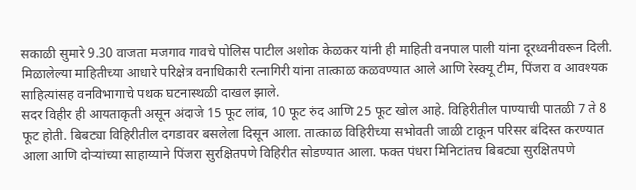सकाळी सुमारे 9.30 वाजता मजगाव गावचे पोलिस पाटील अशोक केळकर यांनी ही माहिती वनपाल पाली यांना दूरध्वनीवरून दिली.
मिळालेल्या माहितीच्या आधारे परिक्षेत्र वनाधिकारी रत्नागिरी यांना तात्काळ कळवण्यात आले आणि रेस्क्यू टीम, पिंजरा व आवश्यक साहित्यांसह वनविभागाचे पथक घटनास्थळी दाखल झाले.
सदर विहीर ही आयताकृती असून अंदाजे 15 फूट लांब, 10 फूट रुंद आणि 25 फूट खोल आहे. विहिरीतील पाण्याची पातळी 7 ते 8 फूट होती. बिबट्या विहिरीतील दगडावर बसलेला दिसून आला. तात्काळ विहिरीच्या सभोवती जाळी टाकून परिसर बंदिस्त करण्यात आला आणि दोऱ्यांच्या साहाय्याने पिंजरा सुरक्षितपणे विहिरीत सोडण्यात आला. फक्त पंधरा मिनिटांतच बिबट्या सुरक्षितपणे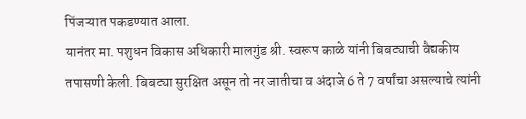पिंजऱ्यात पकडण्यात आला.
यानंतर मा. पशुधन विकास अधिकारी मालगुंड श्री. स्वरूप काळे यांनी बिबट्याची वैद्यकीय तपासणी केली. बिबट्या सुरक्षित असून तो नर जातीचा व अंदाजे 6 ते 7 वर्षांचा असल्याचे त्यांनी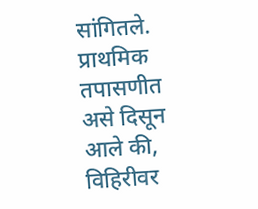सांगितले. प्राथमिक तपासणीत असे दिसून आले की, विहिरीवर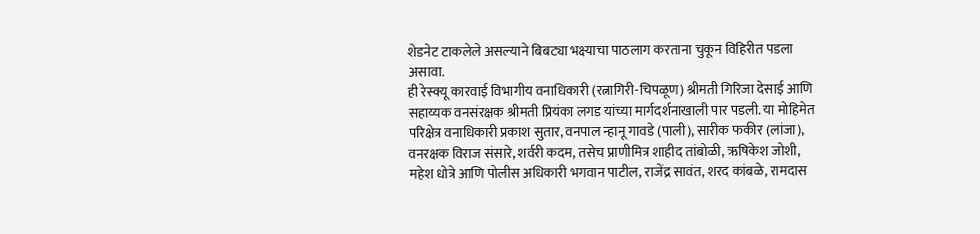शेडनेट टाकलेले असल्याने बिबट्या भक्ष्याचा पाठलाग करताना चुकून विहिरीत पडला असावा.
ही रेस्क्यू कारवाई विभागीय वनाधिकारी (रत्नागिरी-चिपळूण) श्रीमती गिरिजा देसाई आणि सहाय्यक वनसंरक्षक श्रीमती प्रियंका लगड यांच्या मार्गदर्शनाखाली पार पडली. या मोहिमेत परिक्षेत्र वनाधिकारी प्रकाश सुतार, वनपाल न्हानू गावडे (पाली), सारीक फकीर (लांजा), वनरक्षक विराज संसारे, शर्वरी कदम, तसेच प्राणीमित्र शाहीद तांबोळी, ऋषिकेश जोशी, महेश धोत्रे आणि पोलीस अधिकारी भगवान पाटील, राजेंद्र सावंत, शरद कांबळे, रामदास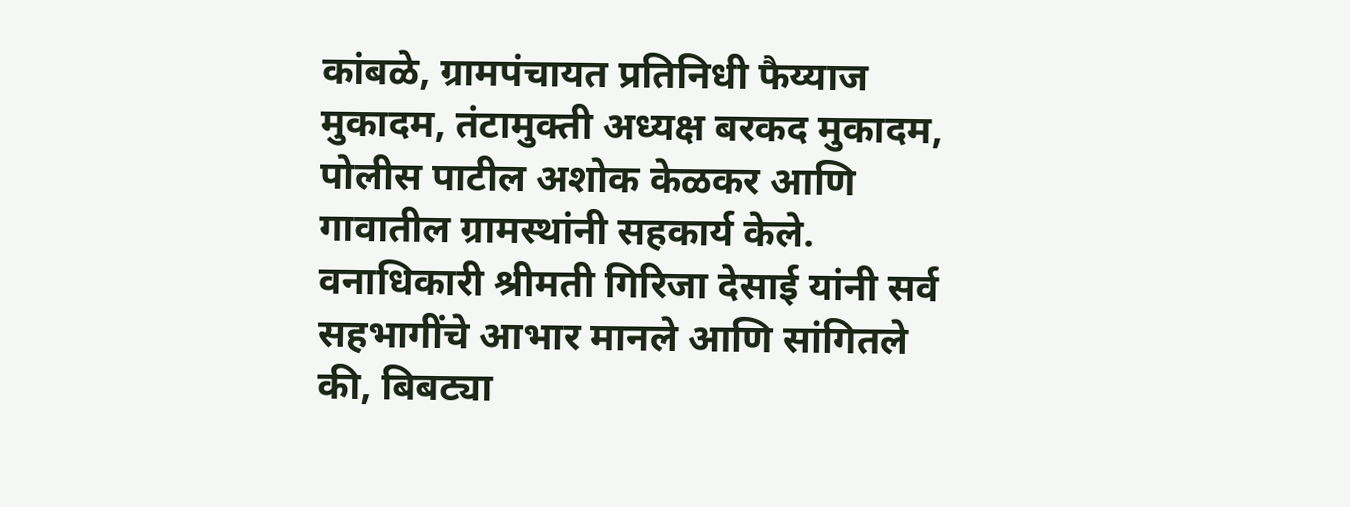कांबळे, ग्रामपंचायत प्रतिनिधी फैय्याज मुकादम, तंटामुक्ती अध्यक्ष बरकद मुकादम, पोलीस पाटील अशोक केळकर आणि गावातील ग्रामस्थांनी सहकार्य केले.
वनाधिकारी श्रीमती गिरिजा देसाई यांनी सर्व सहभागींचे आभार मानले आणि सांगितले की, बिबट्या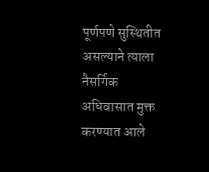पूर्णपणे सुस्थितीत असल्याने त्याला नैसर्गिक अधिवासात मुक्त करण्यात आले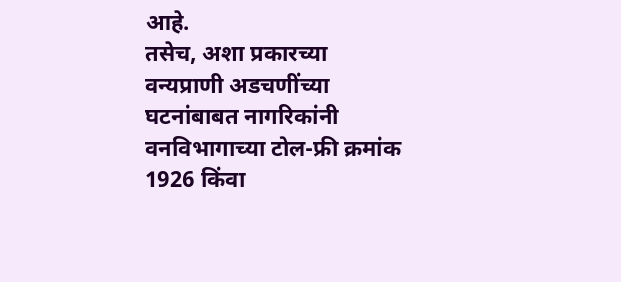आहे.
तसेच, अशा प्रकारच्या वन्यप्राणी अडचणींच्या घटनांबाबत नागरिकांनी वनविभागाच्या टोल-फ्री क्रमांक 1926 किंवा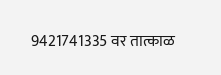9421741335 वर तात्काळ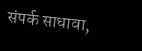संपर्क साधावा,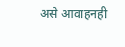असे आवाहनही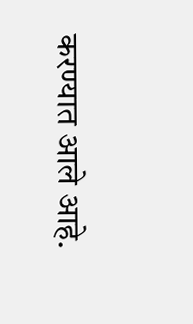करण्यात आले आहे.